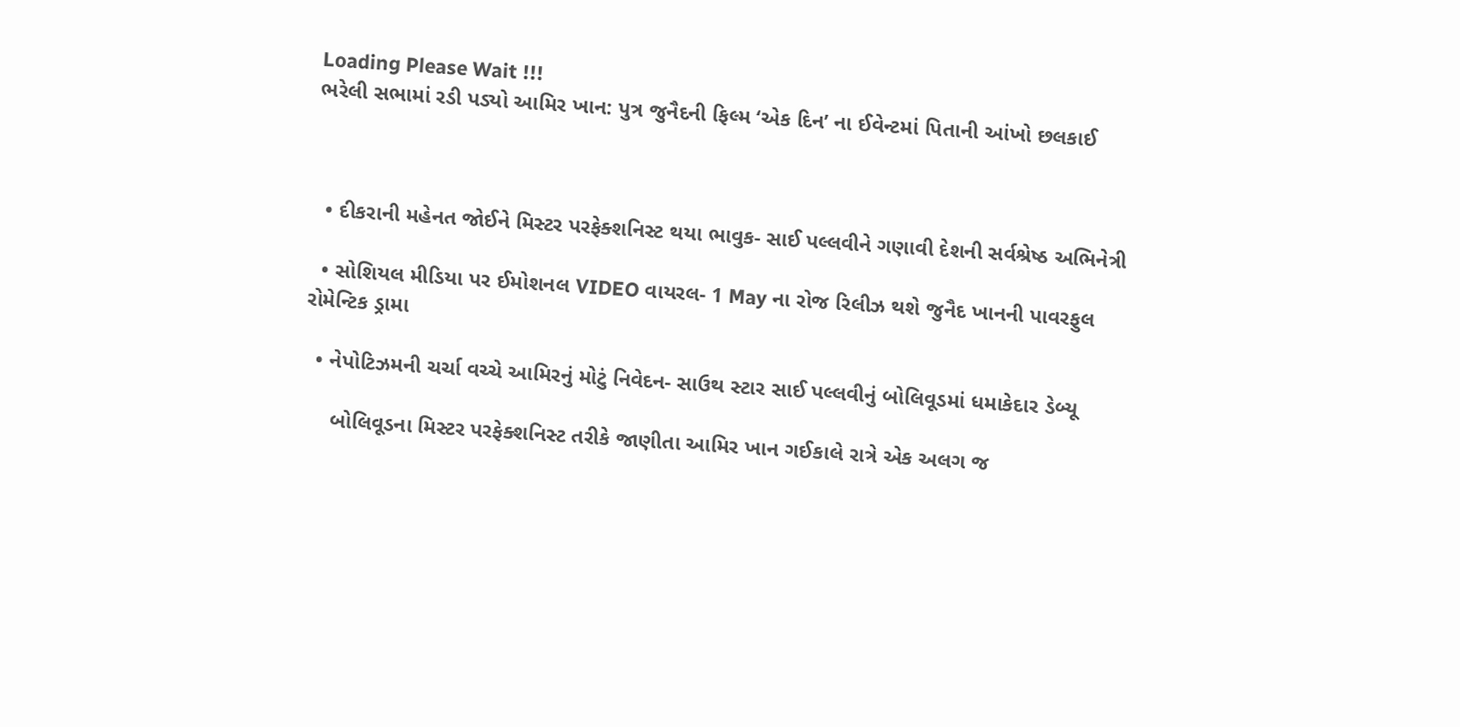Loading Please Wait !!!
ભરેલી સભામાં રડી પડ્યો આમિર ખાન: પુત્ર જુનૈદની ફિલ્મ ‘એક દિન’ ના ઈવેન્ટમાં પિતાની આંખો છલકાઈ



  • દીકરાની મહેનત જોઈને મિસ્ટર પરફેક્શનિસ્ટ થયા ભાવુક- સાઈ પલ્લવીને ગણાવી દેશની સર્વશ્રેષ્ઠ અભિનેત્રી

  • સોશિયલ મીડિયા પર ઈમોશનલ VIDEO વાયરલ- 1 May ના રોજ રિલીઝ થશે જુનૈદ ખાનની પાવરફુલ રોમેન્ટિક ડ્રામા

  • નેપોટિઝમની ચર્ચા વચ્ચે આમિરનું મોટું નિવેદન- સાઉથ સ્ટાર સાઈ પલ્લવીનું બોલિવૂડમાં ધમાકેદાર ડેબ્યૂ

     બોલિવૂડના મિસ્ટર પરફેક્શનિસ્ટ તરીકે જાણીતા આમિર ખાન ગઈકાલે રાત્રે એક અલગ જ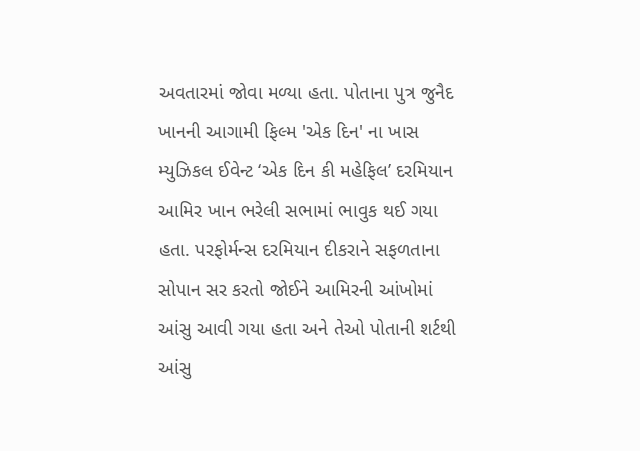અવતારમાં જોવા મળ્યા હતા. પોતાના પુત્ર જુનૈદ ખાનની આગામી ફિલ્મ 'એક દિન' ના ખાસ મ્યુઝિકલ ઈવેન્ટ ‘એક દિન કી મહેફિલ’ દરમિયાન આમિર ખાન ભરેલી સભામાં ભાવુક થઈ ગયા હતા. પરફોર્મન્સ દરમિયાન દીકરાને સફળતાના સોપાન સર કરતો જોઈને આમિરની આંખોમાં આંસુ આવી ગયા હતા અને તેઓ પોતાની શર્ટથી આંસુ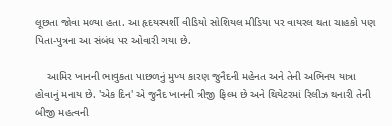લૂછતા જોવા મળ્યા હતા. આ હૃદયસ્પર્શી વીડિયો સોશિયલ મીડિયા પર વાયરલ થતા ચાહકો પણ પિતા-પુત્રના આ સંબંધ પર ઓવારી ગયા છે.

    આમિર ખાનની ભાવુકતા પાછળનું મુખ્ય કારણ જુનૈદની મહેનત અને તેની અભિનય યાત્રા હોવાનું મનાય છે. 'એક દિન' એ જુનૈદ ખાનની ત્રીજી ફિલ્મ છે અને થિયેટરમાં રિલીઝ થનારી તેની બીજી મહત્વની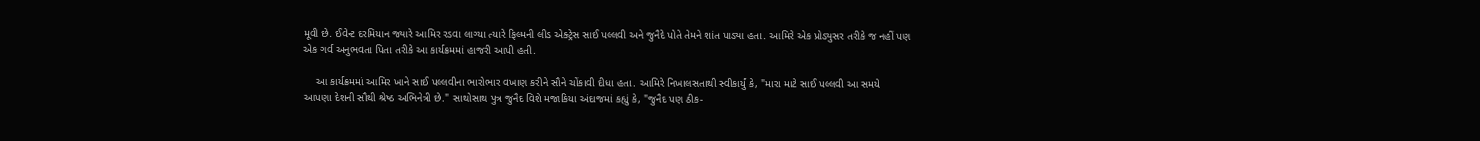મૂવી છે. ઈવેન્ટ દરમિયાન જ્યારે આમિર રડવા લાગ્યા ત્યારે ફિલ્મની લીડ એક્ટ્રેસ સાઈ પલ્લવી અને જુનૈદે પોતે તેમને શાંત પાડ્યા હતા. આમિરે એક પ્રોડ્યુસર તરીકે જ નહીં પણ એક ગર્વ અનુભવતા પિતા તરીકે આ કાર્યક્રમમાં હાજરી આપી હતી.

    આ કાર્યક્રમમાં આમિર ખાને સાઈ પલ્લવીના ભારોભાર વખાણ કરીને સૌને ચોંકાવી દીધા હતા. આમિરે નિખાલસતાથી સ્વીકાર્યું કે, "મારા માટે સાઈ પલ્લવી આ સમયે આપણા દેશની સૌથી શ્રેષ્ઠ અભિનેત્રી છે." સાથોસાથ પુત્ર જુનૈદ વિશે મજાકિયા અંદાજમાં કહ્યું કે, "જુનૈદ પણ ઠીક-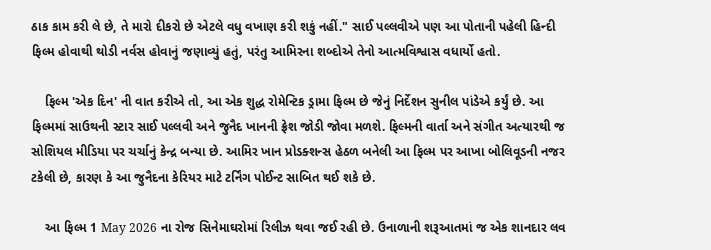ઠાક કામ કરી લે છે, તે મારો દીકરો છે એટલે વધુ વખાણ કરી શકું નહીં." સાઈ પલ્લવીએ પણ આ પોતાની પહેલી હિન્દી ફિલ્મ હોવાથી થોડી નર્વસ હોવાનું જણાવ્યું હતું, પરંતુ આમિરના શબ્દોએ તેનો આત્મવિશ્વાસ વધાર્યો હતો.

    ફિલ્મ 'એક દિન' ની વાત કરીએ તો, આ એક શુદ્ધ રોમેન્ટિક ડ્રામા ફિલ્મ છે જેનું નિર્દેશન સુનીલ પાંડેએ કર્યું છે. આ ફિલ્મમાં સાઉથની સ્ટાર સાઈ પલ્લવી અને જુનૈદ ખાનની ફ્રેશ જોડી જોવા મળશે. ફિલ્મની વાર્તા અને સંગીત અત્યારથી જ સોશિયલ મીડિયા પર ચર્ચાનું કેન્દ્ર બન્યા છે. આમિર ખાન પ્રોડક્શન્સ હેઠળ બનેલી આ ફિલ્મ પર આખા બોલિવૂડની નજર ટકેલી છે, કારણ કે આ જુનૈદના કેરિયર માટે ટર્નિંગ પોઈન્ટ સાબિત થઈ શકે છે.

    આ ફિલ્મ 1 May 2026 ના રોજ સિનેમાઘરોમાં રિલીઝ થવા જઈ રહી છે. ઉનાળાની શરૂઆતમાં જ એક શાનદાર લવ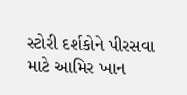સ્ટોરી દર્શકોને પીરસવા માટે આમિર ખાન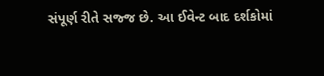સંપૂર્ણ રીતે સજ્જ છે. આ ઈવેન્ટ બાદ દર્શકોમાં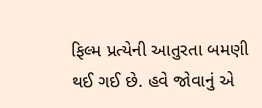ફિલ્મ પ્રત્યેની આતુરતા બમણી થઈ ગઈ છે. હવે જોવાનું એ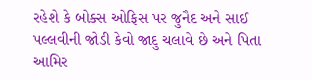રહેશે કે બોક્સ ઓફિસ પર જુનૈદ અને સાઈ પલ્લવીની જોડી કેવો જાદુ ચલાવે છે અને પિતા આમિર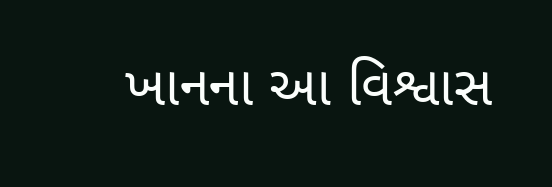ખાનના આ વિશ્વાસ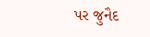પર જુનૈદ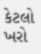કેટલો ખરો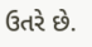ઉતરે છે.